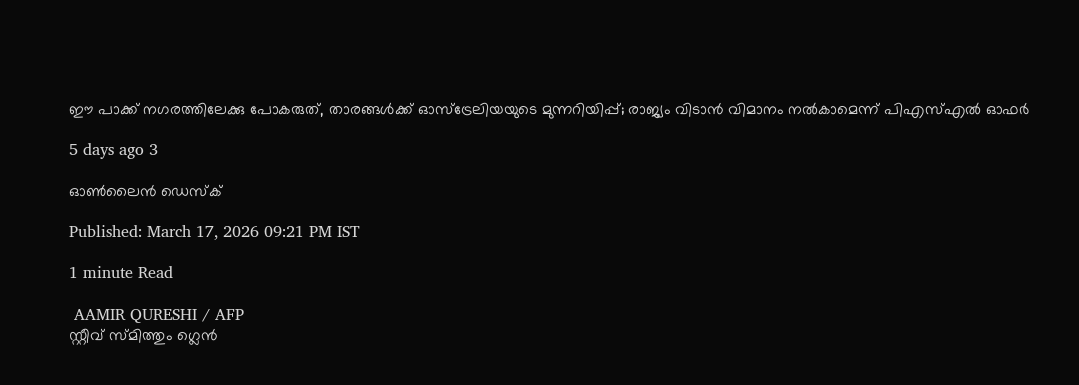ഈ പാക്ക് നഗരത്തിലേക്കു പോകരുത്, താരങ്ങൾക്ക് ഓസ്ട്രേലിയയുടെ മുന്നറിയിപ്പ്; രാജ്യം വിടാൻ വിമാനം നൽകാമെന്ന് പിഎസ്എൽ ഓഫർ

5 days ago 3

ഓൺലൈൻ ഡെസ്ക്

Published: March 17, 2026 09:21 PM IST

1 minute Read

 AAMIR QURESHI / AFP
സ്റ്റീവ് സ്മിത്തും ഗ്ലെൻ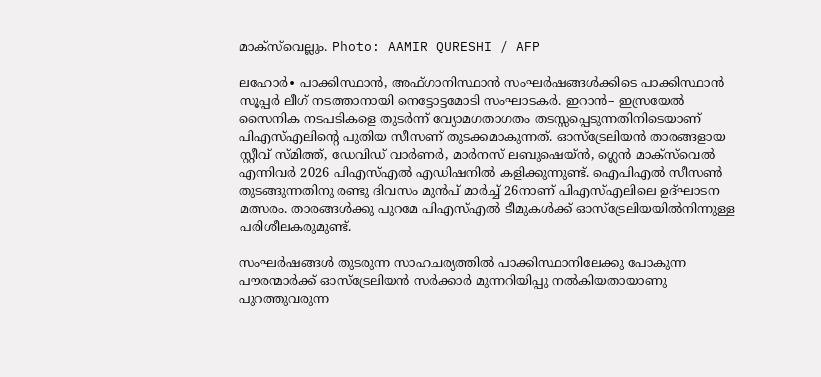മാക്സ്‍വെല്ലും. Photo: AAMIR QURESHI / AFP

ലഹോർ∙ പാക്കിസ്ഥാൻ, അഫ്ഗാനിസ്ഥാൻ സംഘർഷങ്ങൾക്കിടെ പാക്കിസ്ഥാൻ സൂപ്പർ ലീഗ് നടത്താനായി നെട്ടോട്ടമോടി സംഘാടകർ. ഇറാന്‍– ഇസ്രയേൽ സൈനിക നടപടികളെ തുടർന്ന് വ്യോമഗതാഗതം തടസ്സപ്പെടുന്നതിനിടെയാണ് പിഎസ്എലിന്റെ പുതിയ സീസണ് തുടക്കമാകുന്നത്. ഓസ്ട്രേലിയൻ താരങ്ങളായ സ്റ്റീവ് സ്മിത്ത്, ഡേവിഡ് വാർണർ, മാർനസ് ലബുഷെയ്ൻ, ഗ്ലെന്‍ മാക്സ്‍വെൽ എന്നിവർ 2026 പിഎസ്എൽ എഡിഷനിൽ കളിക്കുന്നുണ്ട്. ഐപിഎൽ സീസൺ തുടങ്ങുന്നതിനു രണ്ടു ദിവസം മുൻപ് മാർച്ച് 26നാണ് പിഎസ്എലിലെ ഉദ്ഘാടന മത്സരം. താരങ്ങൾക്കു പുറമേ പിഎസ്എൽ ടീമുകൾക്ക് ഓസ്ട്രേലിയയിൽനിന്നുള്ള പരിശീലകരുമുണ്ട്.

സംഘർഷങ്ങൾ തുടരുന്ന സാഹചര്യത്തിൽ പാക്കിസ്ഥാനിലേക്കു പോകുന്ന പൗരന്മാർക്ക് ഓസ്ട്രേലിയൻ സർക്കാർ മുന്നറിയിപ്പു നൽകിയതായാണു പുറത്തുവരുന്ന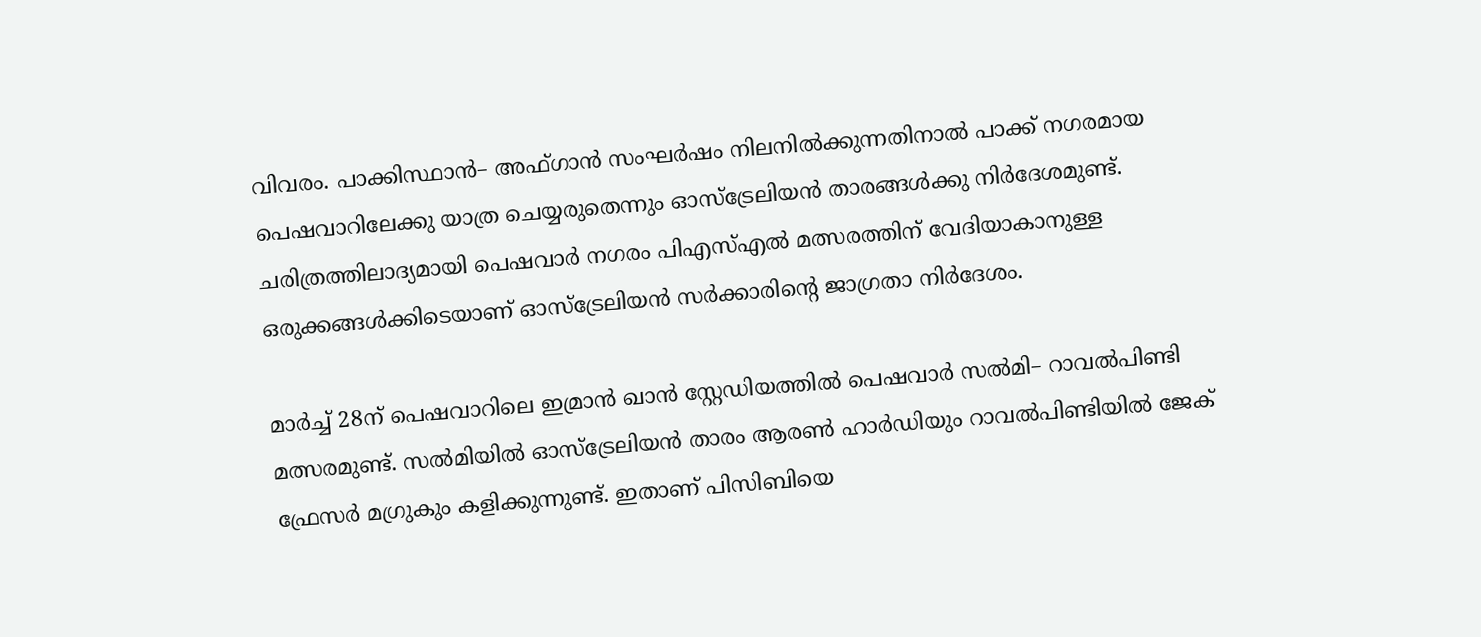വിവരം. പാക്കിസ്ഥാൻ– അഫ്ഗാൻ സംഘർഷം നിലനിൽക്കുന്നതിനാൽ പാക്ക് നഗരമായ പെഷവാറിലേക്കു യാത്ര ചെയ്യരുതെന്നും ഓസ്ട്രേലിയന്‍ താരങ്ങൾക്കു നിർദേശമുണ്ട്. ചരിത്രത്തിലാദ്യമായി പെഷവാർ നഗരം പിഎസ്എൽ മത്സരത്തിന് വേദിയാകാനുള്ള ഒരുക്കങ്ങൾക്കിടെയാണ് ഓസ്ട്രേലിയൻ സർക്കാരിന്റെ ജാഗ്രതാ നിർദേശം.

മാർച്ച് 28ന് പെഷവാറിലെ ഇമ്രാൻ ഖാൻ സ്റ്റേഡിയത്തിൽ പെഷവാർ സൽമി– റാവൽപിണ്ടി മത്സരമുണ്ട്. സൽമിയിൽ ഓസ്ട്രേലിയൻ താരം ആരൺ ഹാർഡിയും റാവൽപിണ്ടിയിൽ ജേക് ഫ്രേസർ മഗ്രുകും കളിക്കുന്നുണ്ട്. ഇതാണ് പിസിബിയെ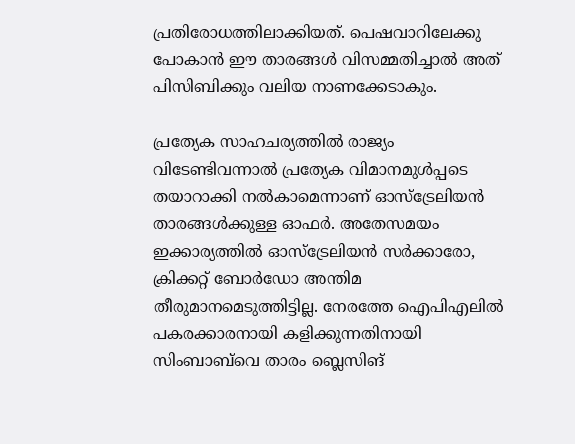പ്രതിരോധത്തിലാക്കിയത്. പെഷവാറിലേക്കു പോകാൻ ഈ താരങ്ങൾ വിസമ്മതിച്ചാൽ അത് പിസിബിക്കും വലിയ നാണക്കേടാകും.

പ്രത്യേക സാഹചര്യത്തിൽ രാജ്യം വിടേണ്ടിവന്നാൽ പ്രത്യേക വിമാനമുൾപ്പടെ തയാറാക്കി നൽകാമെന്നാണ് ഓസ്ട്രേലിയൻ താരങ്ങൾക്കുള്ള ഓഫർ. അതേസമയം ഇക്കാര്യത്തിൽ ഓസ്ട്രേലിയൻ സർക്കാരോ, ക്രിക്കറ്റ് ബോർഡോ അന്തിമ തീരുമാനമെടുത്തിട്ടില്ല. നേരത്തേ ഐപിഎലിൽ പകരക്കാരനായി കളിക്കുന്നതിനായി സിംബാബ്‍വെ താരം ബ്ലെസിങ്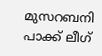മുസറബനി പാക്ക് ലീഗ്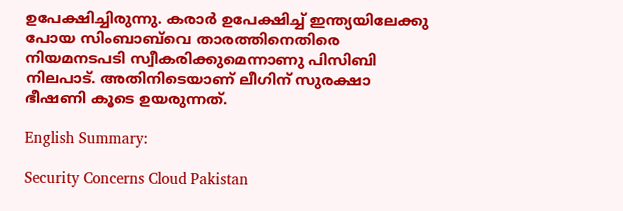ഉപേക്ഷിച്ചിരുന്നു. കരാർ ഉപേക്ഷിച്ച് ഇന്ത്യയിലേക്കു പോയ സിംബാബ്‍വെ താരത്തിനെതിരെ നിയമനടപടി സ്വീകരിക്കുമെന്നാണു പിസിബി നിലപാട്. അതിനിടെയാണ് ലീഗിന് സുരക്ഷാ ഭീഷണി കൂടെ ഉയരുന്നത്.

English Summary:

Security Concerns Cloud Pakistan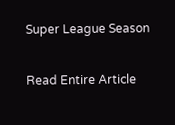Super League Season

Read Entire Article